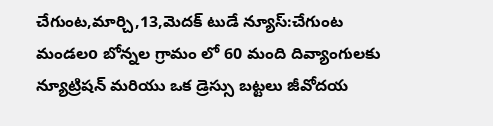చేగుంట,మార్చి,13,మెదక్ టుడే న్యూస్:చేగుంట మండలo బోన్నల గ్రామం లో 60 మంది దివ్యాంగులకు న్యూట్రిషన్ మరియు ఒక డ్రెస్సు బట్టలు జీవోదయ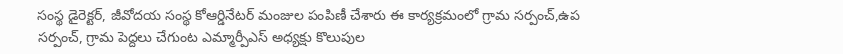సంస్థ డైరెక్టర్, జీవోదయ సంస్థ కోఆర్డినేటర్ మంజుల పంపిణీ చేశారు ఈ కార్యక్రమంలో గ్రామ సర్పంచ్,ఉప సర్పంచ్, గ్రామ పెద్దలు చేగుంట ఎమ్మార్పీఎస్ అధ్యక్షు కొలుపుల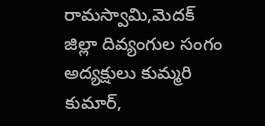రామస్వామి,మెదక్ జిల్లా దివ్యంగుల సంగం అద్యక్షులు కుమ్మరి కుమార్,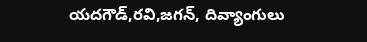యదగౌడ్,రవి,జగన్, దివ్యాంగులు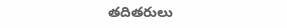తదితరులు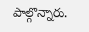పాల్గొన్నారు.